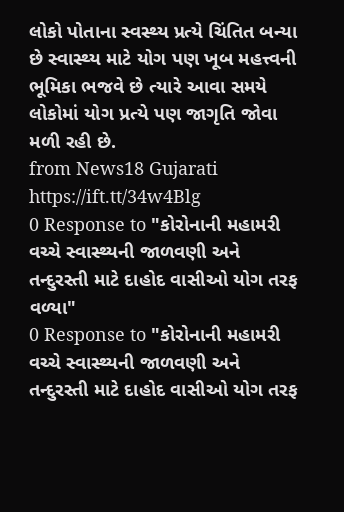લોકો પોતાના સ્વસ્થ્ય પ્રત્યે ચિંતિત બન્યા છે સ્વાસ્થ્ય માટે યોગ પણ ખૂબ મહત્ત્વની ભૂમિકા ભજવે છે ત્યારે આવા સમયે લોકોમાં યોગ પ્રત્યે પણ જાગૃતિ જોવા મળી રહી છે.
from News18 Gujarati https://ift.tt/34w4Blg
0 Response to "કોરોનાની મહામરી વચ્ચે સ્વાસ્થ્યની જાળવણી અને તન્દુરસ્તી માટે દાહોદ વાસીઓ યોગ તરફ વળ્યા"
0 Response to "કોરોનાની મહામરી વચ્ચે સ્વાસ્થ્યની જાળવણી અને તન્દુરસ્તી માટે દાહોદ વાસીઓ યોગ તરફ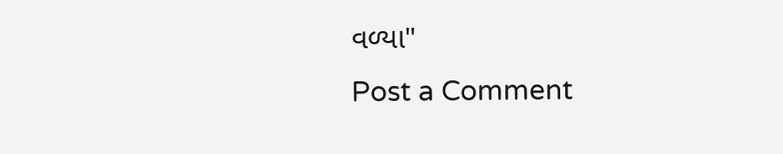વળ્યા"
Post a Comment